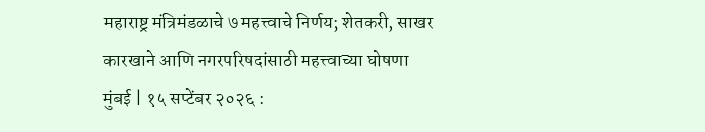महाराष्ट्र मंत्रिमंडळाचे ७ महत्त्वाचे निर्णय; शेतकरी, साखर कारखाने आणि नगरपरिषदांसाठी महत्त्वाच्या घोषणा
मुंबई | १५ सप्टेंबर २०२६ :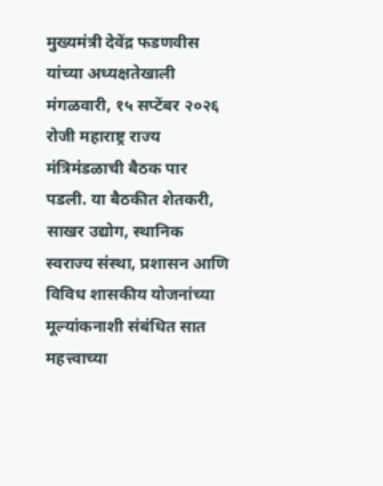मुख्यमंत्री देवेंद्र फडणवीस यांच्या अध्यक्षतेखाली मंगळवारी, १५ सप्टेंबर २०२६ रोजी महाराष्ट्र राज्य मंत्रिमंडळाची बैठक पार पडली. या बैठकीत शेतकरी, साखर उद्योग, स्थानिक स्वराज्य संस्था, प्रशासन आणि विविध शासकीय योजनांच्या मूल्यांकनाशी संबंधित सात महत्त्वाच्या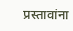प्रस्तावांना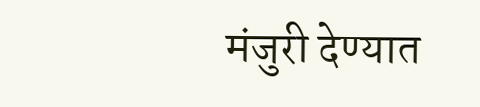मंजुरी देण्यात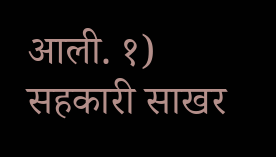आली. १) सहकारी साखर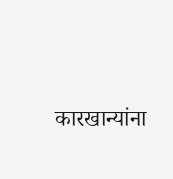कारखान्यांना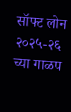सॉफ्ट लोन २०२५-२६ च्या गाळप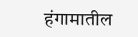हंगामातील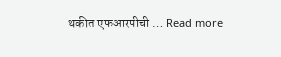थकीत एफआरपीची … Read more